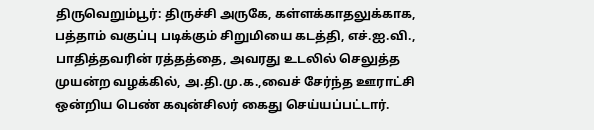திருவெறும்பூர்: திருச்சி அருகே, கள்ளக்காதலுக்காக, பத்தாம் வகுப்பு படிக்கும் சிறுமியை கடத்தி, எச்.ஐ.வி., பாதித்தவரின் ரத்தத்தை, அவரது உடலில் செலுத்த முயன்ற வழக்கில், அ.தி.மு.க.,வைச் சேர்ந்த ஊராட்சி ஒன்றிய பெண் கவுன்சிலர் கைது செய்யப்பட்டார்.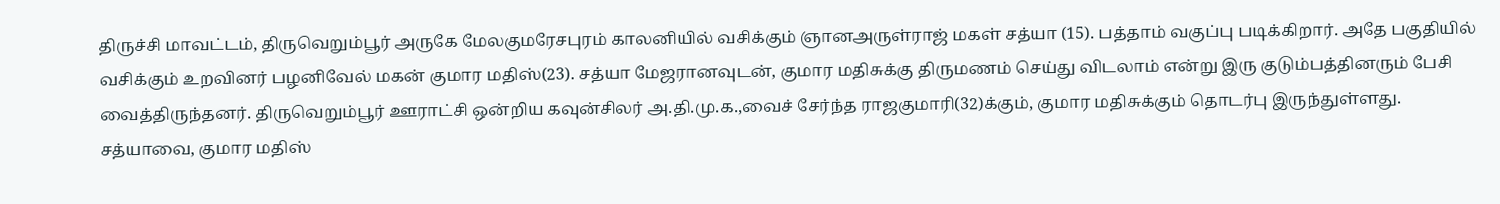திருச்சி மாவட்டம், திருவெறும்பூர் அருகே மேலகுமரேசபுரம் காலனியில் வசிக்கும் ஞானஅருள்ராஜ் மகள் சத்யா (15). பத்தாம் வகுப்பு படிக்கிறார். அதே பகுதியில் வசிக்கும் உறவினர் பழனிவேல் மகன் குமார மதிஸ்(23). சத்யா மேஜரானவுடன், குமார மதிசுக்கு திருமணம் செய்து விடலாம் என்று இரு குடும்பத்தினரும் பேசி வைத்திருந்தனர். திருவெறும்பூர் ஊராட்சி ஒன்றிய கவுன்சிலர் அ.தி.மு.க.,வைச் சேர்ந்த ராஜகுமாரி(32)க்கும், குமார மதிசுக்கும் தொடர்பு இருந்துள்ளது.
சத்யாவை, குமார மதிஸ்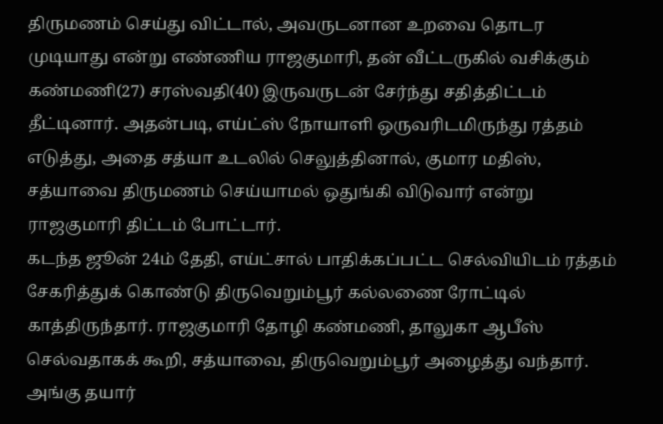திருமணம் செய்து விட்டால், அவருடனான உறவை தொடர முடியாது என்று எண்ணிய ராஜகுமாரி, தன் வீட்டருகில் வசிக்கும் கண்மணி(27) சரஸ்வதி(40) இருவருடன் சேர்ந்து சதித்திட்டம் தீட்டினார். அதன்படி, எய்ட்ஸ் நோயாளி ஒருவரிடமிருந்து ரத்தம் எடுத்து, அதை சத்யா உடலில் செலுத்தினால், குமார மதிஸ், சத்யாவை திருமணம் செய்யாமல் ஒதுங்கி விடுவார் என்று ராஜகுமாரி திட்டம் போட்டார்.
கடந்த ஜூன் 24ம் தேதி, எய்ட்சால் பாதிக்கப்பட்ட செல்வியிடம் ரத்தம் சேகரித்துக் கொண்டு திருவெறும்பூர் கல்லணை ரோட்டில் காத்திருந்தார். ராஜகுமாரி தோழி கண்மணி, தாலுகா ஆபீஸ் செல்வதாகக் கூறி, சத்யாவை, திருவெறும்பூர் அழைத்து வந்தார். அங்கு தயார்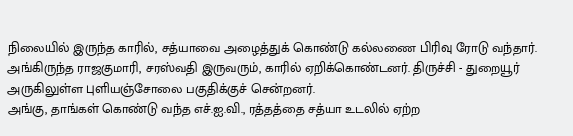நிலையில் இருந்த காரில், சத்யாவை அழைத்துக் கொண்டு கல்லணை பிரிவு ரோடு வந்தார். அங்கிருந்த ராஜகுமாரி, சரஸ்வதி இருவரும், காரில் ஏறிக்கொண்டனர். திருச்சி - துறையூர் அருகிலுள்ள புளியஞ்சோலை பகுதிக்குச் சென்றனர்.
அங்கு, தாங்கள் கொண்டு வந்த எச்.ஐ.வி., ரத்தத்தை சத்யா உடலில் ஏற்ற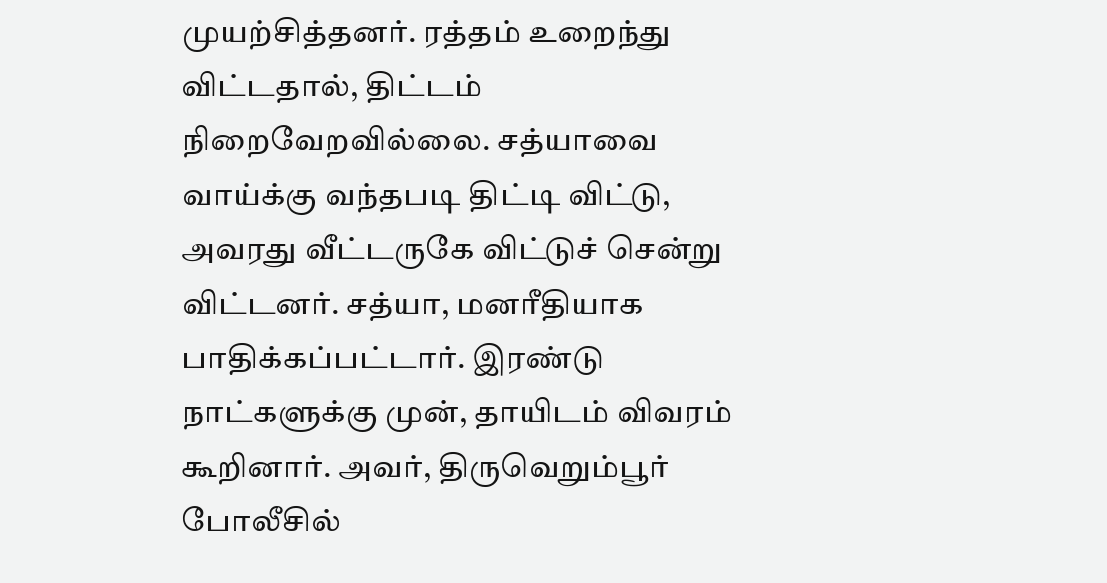முயற்சித்தனர். ரத்தம் உறைந்து விட்டதால், திட்டம் நிறைவேறவில்லை. சத்யாவை வாய்க்கு வந்தபடி திட்டி விட்டு, அவரது வீட்டருகே விட்டுச் சென்று விட்டனர். சத்யா, மனரீதியாக பாதிக்கப்பட்டார். இரண்டு நாட்களுக்கு முன், தாயிடம் விவரம் கூறினார். அவர், திருவெறும்பூர் போலீசில்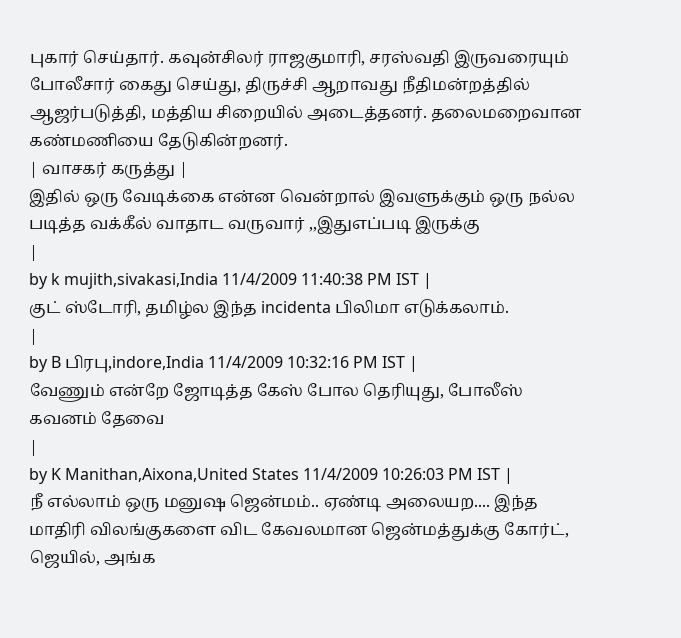புகார் செய்தார். கவுன்சிலர் ராஜகுமாரி, சரஸ்வதி இருவரையும் போலீசார் கைது செய்து, திருச்சி ஆறாவது நீதிமன்றத்தில் ஆஜர்படுத்தி, மத்திய சிறையில் அடைத்தனர். தலைமறைவான கண்மணியை தேடுகின்றனர்.
| வாசகர் கருத்து |
இதில் ஒரு வேடிக்கை என்ன வென்றால் இவளுக்கும் ஒரு நல்ல படித்த வக்கீல் வாதாட வருவார் ,,இதுஎப்படி இருக்கு
|
by k mujith,sivakasi,India 11/4/2009 11:40:38 PM IST |
குட் ஸ்டோரி, தமிழ்ல இந்த incidenta பிலிமா எடுக்கலாம்.
|
by B பிரபு,indore,India 11/4/2009 10:32:16 PM IST |
வேணும் என்றே ஜோடித்த கேஸ் போல தெரியுது, போலீஸ் கவனம் தேவை
|
by K Manithan,Aixona,United States 11/4/2009 10:26:03 PM IST |
நீ எல்லாம் ஒரு மனுஷ ஜென்மம்.. ஏண்டி அலையற.... இந்த மாதிரி விலங்குகளை விட கேவலமான ஜென்மத்துக்கு கோர்ட், ஜெயில், அங்க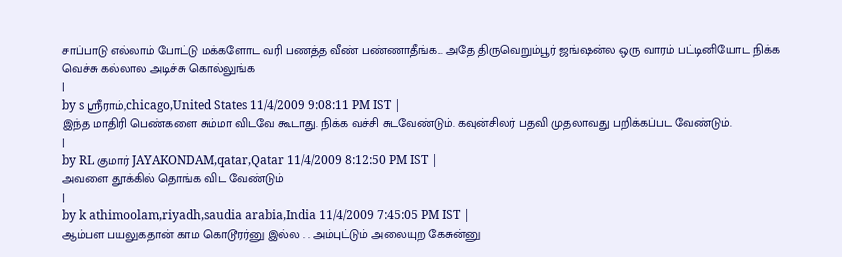சாப்பாடு எல்லாம் போட்டு மக்களோட வரி பணத்த வீண் பண்ணாதீங்க... அதே திருவெறும்பூர் ஜங்ஷன்ல ஒரு வாரம் பட்டினியோட நிக்க வெச்சு கல்லால அடிச்சு கொல்லுங்க
|
by s ஸ்ரீராம்,chicago,United States 11/4/2009 9:08:11 PM IST |
இந்த மாதிரி பெண்களை சும்மா விடவே கூடாது. நிக்க வச்சி சுடவேண்டும். கவுன்சிலர் பதவி முதலாவது பறிக்கப்பட வேண்டும்.
|
by RL குமார் JAYAKONDAM,qatar,Qatar 11/4/2009 8:12:50 PM IST |
அவளை தூக்கில் தொங்க விட வேண்டும்
|
by k athimoolam,riyadh,saudia arabia,India 11/4/2009 7:45:05 PM IST |
ஆம்பள பயலுகதான் காம கொடூரர்னு இல்ல . . அம்புட்டும் அலையுற கேசுன்னு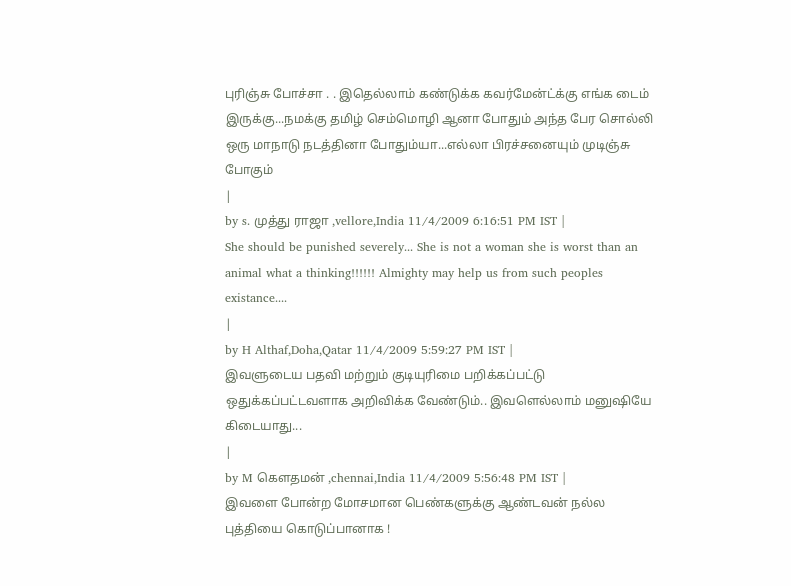புரிஞ்சு போச்சா . . இதெல்லாம் கண்டுக்க கவர்மேன்ட்க்கு எங்க டைம் இருக்கு...நமக்கு தமிழ் செம்மொழி ஆனா போதும் அந்த பேர சொல்லி ஒரு மாநாடு நடத்தினா போதும்யா...எல்லா பிரச்சனையும் முடிஞ்சு போகும்
|
by s. முத்து ராஜா ,vellore,India 11/4/2009 6:16:51 PM IST |
She should be punished severely... She is not a woman she is worst than an animal what a thinking!!!!!! Almighty may help us from such peoples existance....
|
by H Althaf,Doha,Qatar 11/4/2009 5:59:27 PM IST |
இவளுடைய பதவி மற்றும் குடியுரிமை பறிக்கப்பட்டு ஒதுக்கப்பட்டவளாக அறிவிக்க வேண்டும்.. இவளெல்லாம் மனுஷியே கிடையாது...
|
by M கௌதமன் ,chennai,India 11/4/2009 5:56:48 PM IST |
இவளை போன்ற மோசமான பெண்களுக்கு ஆண்டவன் நல்ல புத்தியை கொடுப்பானாக !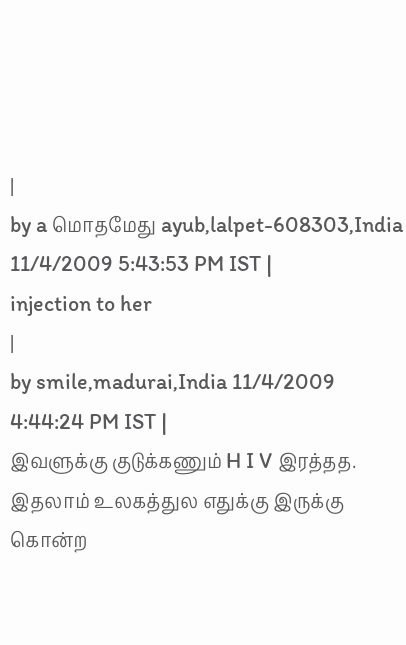|
by a மொதமேது ayub,lalpet-608303,India 11/4/2009 5:43:53 PM IST |
injection to her
|
by smile,madurai,India 11/4/2009 4:44:24 PM IST |
இவளுக்கு குடுக்கணும் H I V இரத்தத. இதலாம் உலகத்துல எதுக்கு இருக்கு கொன்ற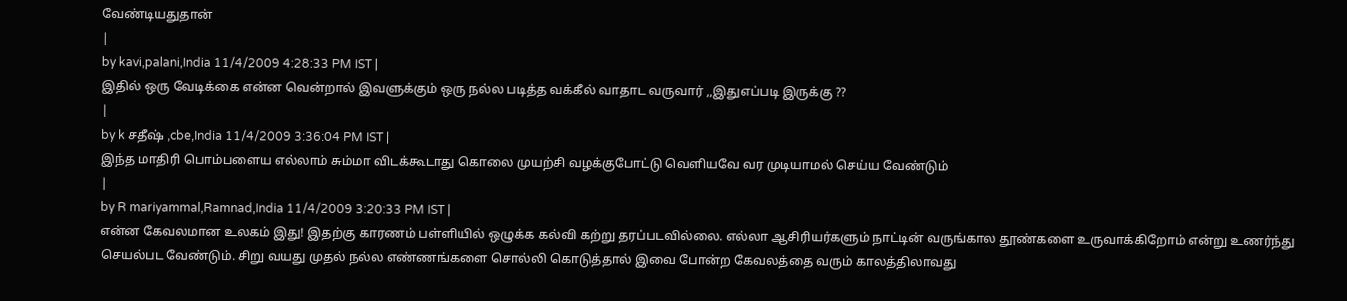வேண்டியதுதான்
|
by kavi,palani,India 11/4/2009 4:28:33 PM IST |
இதில் ஒரு வேடிக்கை என்ன வென்றால் இவளுக்கும் ஒரு நல்ல படித்த வக்கீல் வாதாட வருவார் ,,இதுஎப்படி இருக்கு ??
|
by k சதீஷ் ,cbe,India 11/4/2009 3:36:04 PM IST |
இந்த மாதிரி பொம்பளைய எல்லாம் சும்மா விடக்கூடாது கொலை முயற்சி வழக்குபோட்டு வெளியவே வர முடியாமல் செய்ய வேண்டும்
|
by R mariyammal,Ramnad,India 11/4/2009 3:20:33 PM IST |
என்ன கேவலமான உலகம் இது! இதற்கு காரணம் பள்ளியில் ஒழுக்க கல்வி கற்று தரப்படவில்லை. எல்லா ஆசிரியர்களும் நாட்டின் வருங்கால தூண்களை உருவாக்கிறோம் என்று உணர்ந்து செயல்பட வேண்டும். சிறு வயது முதல் நல்ல எண்ணங்களை சொல்லி கொடுத்தால் இவை போன்ற கேவலத்தை வரும் காலத்திலாவது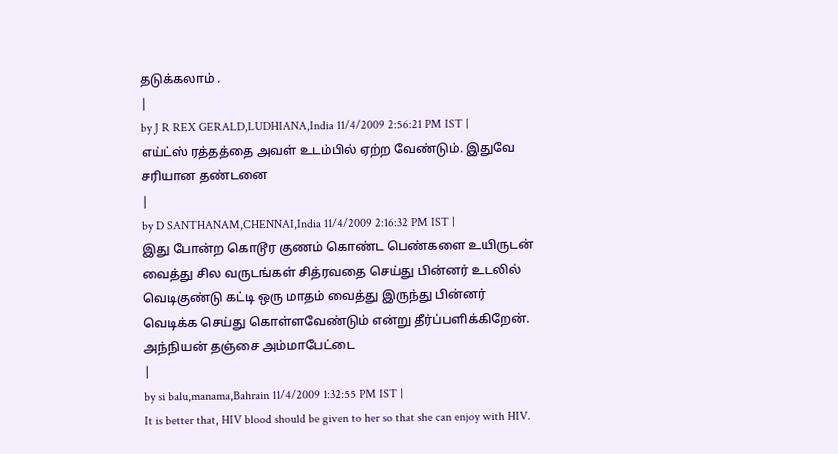தடுக்கலாம் .
|
by J R REX GERALD,LUDHIANA,India 11/4/2009 2:56:21 PM IST |
எய்ட்ஸ் ரத்தத்தை அவள் உடம்பில் ஏற்ற வேண்டும். இதுவே சரியான தண்டனை
|
by D SANTHANAM,CHENNAI,India 11/4/2009 2:16:32 PM IST |
இது போன்ற கொடூர குணம் கொண்ட பெண்களை உயிருடன் வைத்து சில வருடங்கள் சித்ரவதை செய்து பின்னர் உடலில் வெடிகுண்டு கட்டி ஒரு மாதம் வைத்து இருந்து பின்னர் வெடிக்க செய்து கொள்ளவேண்டும் என்று தீர்ப்பளிக்கிறேன். அந்நியன் தஞ்சை அம்மாபேட்டை
|
by si balu,manama,Bahrain 11/4/2009 1:32:55 PM IST |
It is better that, HIV blood should be given to her so that she can enjoy with HIV.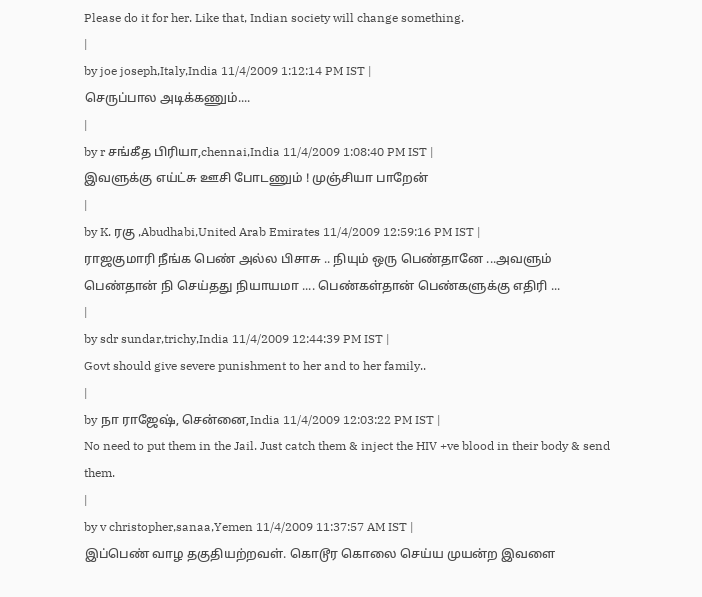Please do it for her. Like that, Indian society will change something.
|
by joe joseph,Italy,India 11/4/2009 1:12:14 PM IST |
செருப்பால அடிக்கணும்....
|
by r சங்கீத பிரியா,chennai,India 11/4/2009 1:08:40 PM IST |
இவளுக்கு எய்ட்சு ஊசி போடணும் ! முஞ்சியா பாறேன்
|
by K. ரகு ,Abudhabi,United Arab Emirates 11/4/2009 12:59:16 PM IST |
ராஜகுமாரி நீங்க பெண் அல்ல பிசாசு .. நியும் ஒரு பெண்தானே ...அவளும் பெண்தான் நி செய்தது நியாயமா .... பெண்கள்தான் பெண்களுக்கு எதிரி ...
|
by sdr sundar,trichy,India 11/4/2009 12:44:39 PM IST |
Govt should give severe punishment to her and to her family..
|
by நா ராஜேஷ், சென்னை,India 11/4/2009 12:03:22 PM IST |
No need to put them in the Jail. Just catch them & inject the HIV +ve blood in their body & send them.
|
by v christopher,sanaa,Yemen 11/4/2009 11:37:57 AM IST |
இப்பெண் வாழ தகுதியற்றவள். கொடூர கொலை செய்ய முயன்ற இவளை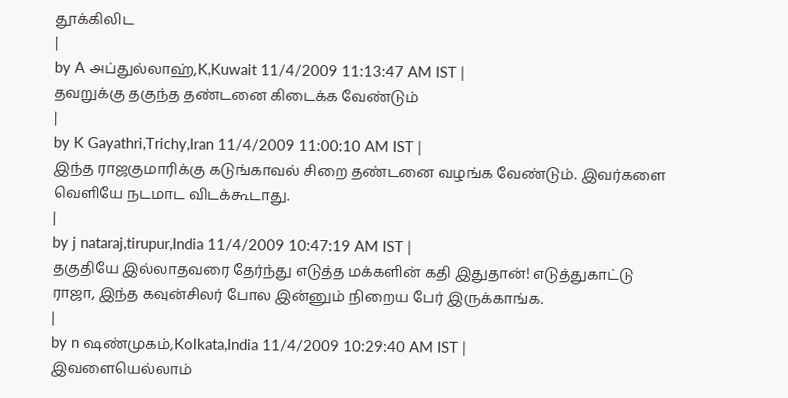தூக்கிலிட
|
by A அப்துல்லாஹ்,K,Kuwait 11/4/2009 11:13:47 AM IST |
தவறுக்கு தகுந்த தண்டனை கிடைக்க வேண்டும்
|
by K Gayathri,Trichy,Iran 11/4/2009 11:00:10 AM IST |
இந்த ராஜகுமாரிக்கு கடுங்காவல் சிறை தண்டனை வழங்க வேண்டும். இவர்களை வெளியே நடமாட விடக்கூடாது.
|
by j nataraj,tirupur,India 11/4/2009 10:47:19 AM IST |
தகுதியே இல்லாதவரை தேர்ந்து எடுத்த மக்களின் கதி இதுதான்! எடுத்துகாட்டு ராஜா, இந்த கவுன்சிலர் போல இன்னும் நிறைய பேர் இருக்காங்க.
|
by n ஷண்முகம்,Kolkata,India 11/4/2009 10:29:40 AM IST |
இவளையெல்லாம்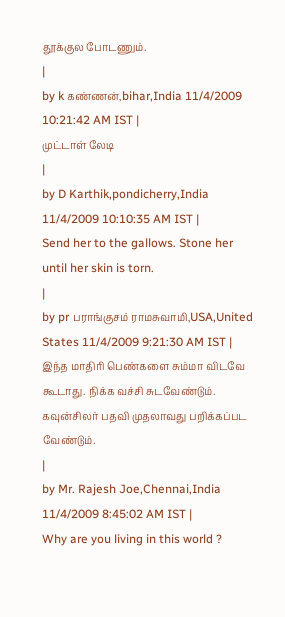தூக்குல போடணும்.
|
by k கண்ணன்,bihar,India 11/4/2009 10:21:42 AM IST |
முட்டாள் லேடி
|
by D Karthik,pondicherry,India 11/4/2009 10:10:35 AM IST |
Send her to the gallows. Stone her until her skin is torn.
|
by pr பராங்குசம் ராமசுவாமி,USA,United States 11/4/2009 9:21:30 AM IST |
இந்த மாதிரி பெண்களை சும்மா விடவே கூடாது. நிக்க வச்சி சுடவேண்டும். கவுன்சிலர் பதவி முதலாவது பறிக்கப்பட வேண்டும்.
|
by Mr. Rajesh Joe,Chennai,India 11/4/2009 8:45:02 AM IST |
Why are you living in this world ?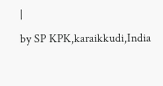|
by SP KPK,karaikkudi,India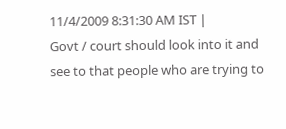11/4/2009 8:31:30 AM IST |
Govt / court should look into it and see to that people who are trying to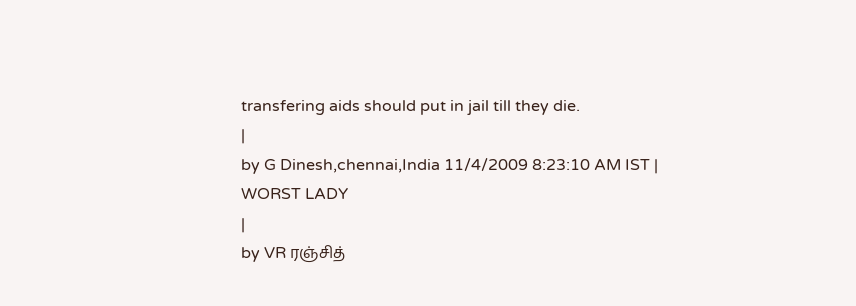transfering aids should put in jail till they die.
|
by G Dinesh,chennai,India 11/4/2009 8:23:10 AM IST |
WORST LADY
|
by VR ரஞ்சித்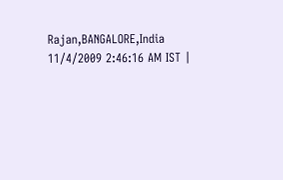Rajan,BANGALORE,India 11/4/2009 2:46:16 AM IST |